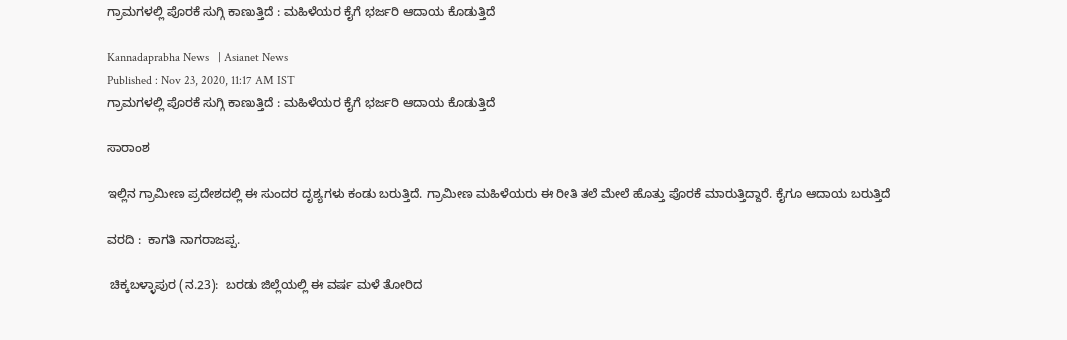ಗ್ರಾಮಗಳಲ್ಲಿ ಪೊರಕೆ ಸುಗ್ಗಿ ಕಾಣುತ್ತಿದೆ : ಮಹಿಳೆಯರ ಕೈಗೆ ಭರ್ಜರಿ ಆದಾಯ ಕೊಡುತ್ತಿದೆ

Kannadaprabha News   | Asianet News
Published : Nov 23, 2020, 11:17 AM IST
ಗ್ರಾಮಗಳಲ್ಲಿ ಪೊರಕೆ ಸುಗ್ಗಿ ಕಾಣುತ್ತಿದೆ : ಮಹಿಳೆಯರ ಕೈಗೆ ಭರ್ಜರಿ ಆದಾಯ ಕೊಡುತ್ತಿದೆ

ಸಾರಾಂಶ

ಇಲ್ಲಿನ ಗ್ರಾಮೀಣ ಪ್ರದೇಶದಲ್ಲಿ ಈ ಸುಂದರ ದೃಶ್ಯಗಳು ಕಂಡು ಬರುತ್ತಿದೆ. ಗ್ರಾಮೀಣ ಮಹಿಳೆಯರು ಈ ರೀತಿ ತಲೆ ಮೇಲೆ ಹೊತ್ತು ಪೊರಕೆ ಮಾರುತ್ತಿದ್ದಾರೆ. ಕೈಗೂ ಆದಾಯ ಬರುತ್ತಿದೆ

ವರದಿ :  ಕಾಗತಿ ನಾಗರಾಜಪ್ಪ.

 ಚಿಕ್ಕಬಳ್ಳಾಪುರ (ನ.23):  ಬರಡು ಜಿಲ್ಲೆಯಲ್ಲಿ ಈ ವರ್ಷ ಮಳೆ ತೋರಿದ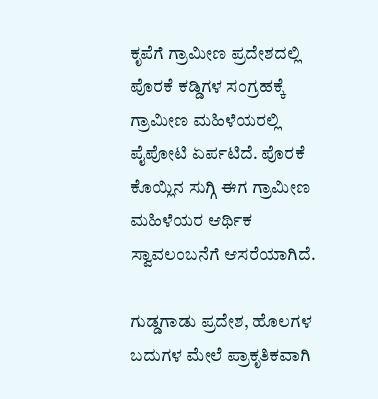ಕೃಪೆಗೆ ಗ್ರಾಮೀಣ ಪ್ರದೇಶದಲ್ಲಿ ಪೊರಕೆ ಕಡ್ಡಿಗಳ ಸಂಗ್ರಹಕ್ಕೆ ಗ್ರಾಮೀಣ ಮಹಿಳೆಯರಲ್ಲಿ ಪೈಪೋಟಿ ಏರ್ಪಟಿದೆ. ಪೊರಕೆ ಕೊಯ್ಲಿನ ಸುಗ್ಗಿ ಈಗ ಗ್ರಾಮೀಣ ಮಹಿಳೆಯರ ಆರ್ಥಿಕ ಸ್ವಾವಲಂಬನೆಗೆ ಆಸರೆಯಾಗಿದೆ.

ಗುಡ್ಡಗಾಡು ಪ್ರದೇಶ, ಹೊಲಗಳ ಬದುಗಳ ಮೇಲೆ ಪ್ರಾಕೃತಿಕವಾಗಿ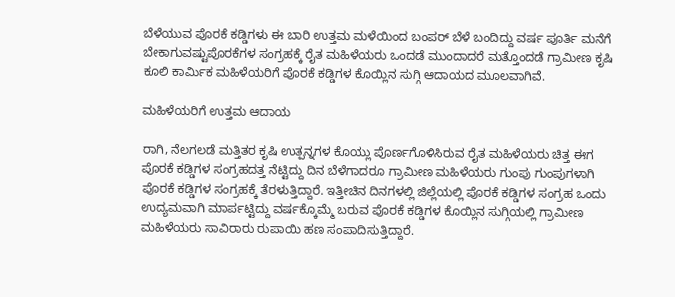ಬೆಳೆಯುವ ಪೊರಕೆ ಕಡ್ಡಿಗಳು ಈ ಬಾರಿ ಉತ್ತಮ ಮಳೆಯಿಂದ ಬಂಪರ್‌ ಬೆಳೆ ಬಂದಿದ್ದು ವರ್ಷ ಪೂರ್ತಿ ಮನೆಗೆ ಬೇಕಾಗುವಷ್ಟುಪೊರಕೆಗಳ ಸಂಗ್ರಹಕ್ಕೆ ರೈತ ಮಹಿಳೆಯರು ಒಂದಡೆ ಮುಂದಾದರೆ ಮತ್ತೊಂದಡೆ ಗ್ರಾಮೀಣ ಕೃಷಿ ಕೂಲಿ ಕಾರ್ಮಿಕ ಮಹಿಳೆಯರಿಗೆ ಪೊರಕೆ ಕಡ್ಡಿಗಳ ಕೊಯ್ಲಿನ ಸುಗ್ಗಿ ಆದಾಯದ ಮೂಲವಾಗಿವೆ.

ಮಹಿಳೆಯರಿಗೆ ಉತ್ತಮ ಆದಾಯ

ರಾಗಿ, ನೆಲಗಲಡೆ ಮತ್ತಿತರ ಕೃಷಿ ಉತ್ಪನ್ನಗಳ ಕೊಯ್ಲು ಪೊರ್ಣಗೊಳಿಸಿರುವ ರೈತ ಮಹಿಳೆಯರು ಚಿತ್ತ ಈಗ ಪೊರಕೆ ಕಡ್ಡಿಗಳ ಸಂಗ್ರಹದತ್ತ ನೆಟ್ಟಿದ್ದು ದಿನ ಬೆಳೆಗಾದರೂ ಗ್ರಾಮೀಣ ಮಹಿಳೆಯರು ಗುಂಪು ಗುಂಪುಗಳಾಗಿ ಪೊರಕೆ ಕಡ್ಡಿಗಳ ಸಂಗ್ರಹಕ್ಕೆ ತೆರಳುತ್ತಿದ್ದಾರೆ. ಇತ್ತೀಚಿನ ದಿನಗಳಲ್ಲಿ ಜಿಲ್ಲೆಯಲ್ಲಿ ಪೊರಕೆ ಕಡ್ಡಿಗಳ ಸಂಗ್ರಹ ಒಂದು ಉದ್ಯಮವಾಗಿ ಮಾರ್ಪಟ್ಟಿದ್ದು ವರ್ಷಕ್ಕೊಮ್ಮೆ ಬರುವ ಪೊರಕೆ ಕಡ್ಡಿಗಳ ಕೊಯ್ಲಿನ ಸುಗ್ಗಿಯಲ್ಲಿ ಗ್ರಾಮೀಣ ಮಹಿಳೆಯರು ಸಾವಿರಾರು ರುಪಾಯಿ ಹಣ ಸಂಪಾದಿಸುತ್ತಿದ್ದಾರೆ.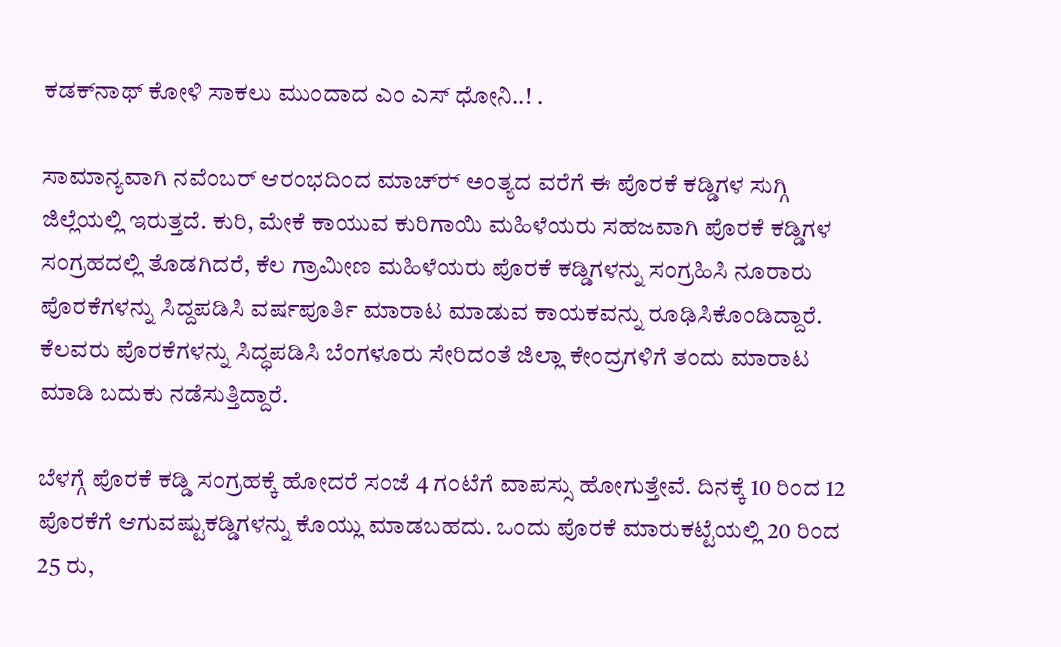ಕಡಕ್‌ನಾಥ್‌ ಕೋಳಿ ಸಾಕಲು ಮುಂದಾದ ಎಂ ಎಸ್ ಧೋನಿ..! .

ಸಾಮಾನ್ಯವಾಗಿ ನವೆಂಬರ್‌ ಆರಂಭದಿಂದ ಮಾಚ್‌ರ್‍ ಅಂತ್ಯದ ವರೆಗೆ ಈ ಪೊರಕೆ ಕಡ್ಡಿಗಳ ಸುಗ್ಗಿ ಜಿಲ್ಲೆಯಲ್ಲಿ ಇರುತ್ತದೆ. ಕುರಿ, ಮೇಕೆ ಕಾಯುವ ಕುರಿಗಾಯಿ ಮಹಿಳೆಯರು ಸಹಜವಾಗಿ ಪೊರಕೆ ಕಡ್ಡಿಗಳ ಸಂಗ್ರಹದಲ್ಲಿ ತೊಡಗಿದರೆ, ಕೆಲ ಗ್ರಾಮೀಣ ಮಹಿಳೆಯರು ಪೊರಕೆ ಕಡ್ಡಿಗಳನ್ನು ಸಂಗ್ರಹಿಸಿ ನೂರಾರು ಪೊರಕೆಗಳನ್ನು ಸಿದ್ದಪಡಿಸಿ ವರ್ಷಪೂರ್ತಿ ಮಾರಾಟ ಮಾಡುವ ಕಾಯಕವನ್ನು ರೂಢಿಸಿಕೊಂಡಿದ್ದಾರೆ. ಕೆಲವರು ಪೊರಕೆಗಳನ್ನು ಸಿದ್ಧಪಡಿಸಿ ಬೆಂಗಳೂರು ಸೇರಿದಂತೆ ಜಿಲ್ಲಾ ಕೇಂದ್ರಗಳಿಗೆ ತಂದು ಮಾರಾಟ ಮಾಡಿ ಬದುಕು ನಡೆಸುತ್ತಿದ್ದಾರೆ.

ಬೆಳಗ್ಗೆ ಪೊರಕೆ ಕಡ್ಡಿ ಸಂಗ್ರಹಕ್ಕೆ ಹೋದರೆ ಸಂಜೆ 4 ಗಂಟೆಗೆ ವಾಪಸ್ಸು ಹೋಗುತ್ತೇವೆ. ದಿನಕ್ಕೆ 10 ರಿಂದ 12 ಪೊರಕೆಗೆ ಆಗುವಷ್ಟುಕಡ್ಡಿಗಳನ್ನು ಕೊಯ್ಲು ಮಾಡಬಹದು. ಒಂದು ಪೊರಕೆ ಮಾರುಕಟ್ಟೆಯಲ್ಲಿ 20 ರಿಂದ 25 ರು,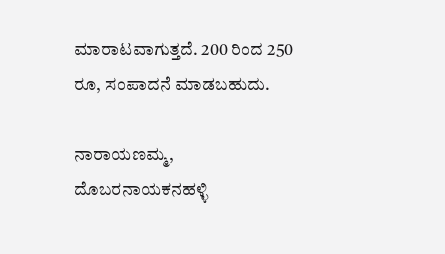ಮಾರಾಟವಾಗುತ್ತದೆ. 200 ರಿಂದ 250 ರೂ, ಸಂಪಾದನೆ ಮಾಡಬಹುದು.

ನಾರಾಯಣಮ್ಮ, ದೊಬರನಾಯಕನಹಳ್ಳಿ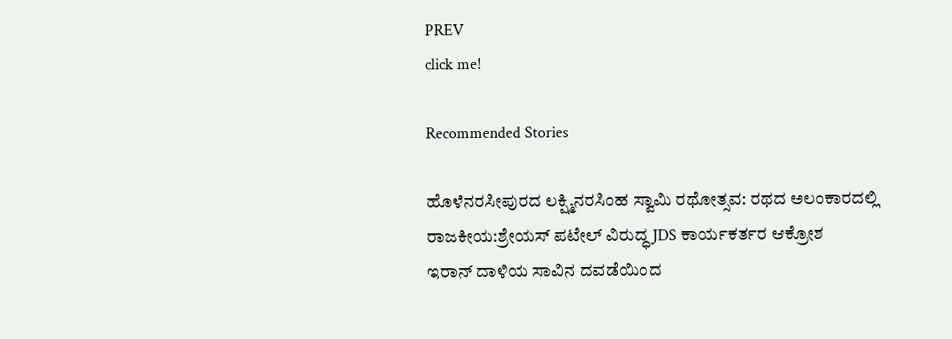PREV
click me!

Recommended Stories

ಹೊಳೆನರಸೀಪುರದ ಲಕ್ಷ್ಮಿನರಸಿಂಹ ಸ್ವಾಮಿ ರಥೋತ್ಸವ: ರಥದ ಅಲಂಕಾರದಲ್ಲಿ ರಾಜಕೀಯ:ಶ್ರೇಯಸ್ ಪಟೇಲ್ ವಿರುದ್ಧ JDS ಕಾರ್ಯಕರ್ತರ ಆಕ್ರೋಶ
ಇರಾನ್ ದಾಳಿಯ ಸಾವಿನ ದವಡೆಯಿಂದ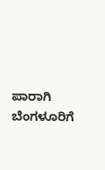ಪಾರಾಗಿ ಬೆಂಗಳೂರಿಗೆ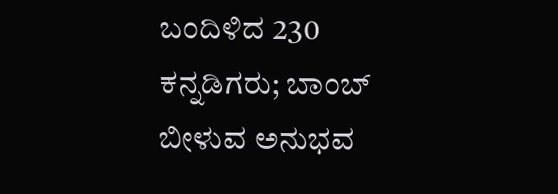ಬಂದಿಳಿದ 230 ಕನ್ನಡಿಗರು; ಬಾಂಬ್ ಬೀಳುವ ಅನುಭವ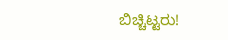ಬಿಚ್ಚಿಟ್ಟರು!